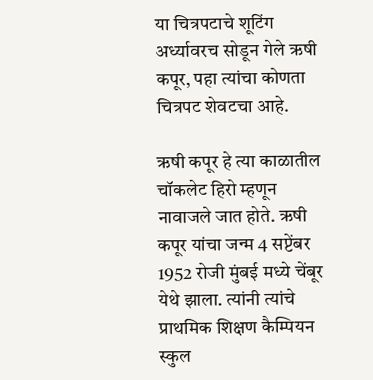या चित्रपटाचे शूटिंग अर्ध्यावरच सोडून गेले ऋषी कपूर, पहा त्यांचा कोणता चित्रपट शेवटचा आहे.

ऋषी कपूर हे त्या काळातील चॉकलेट हिरो म्हणून नावाजले जात होते. ऋषी कपूर यांचा जन्म 4 सप्टेंबर 1952 रोजी मुंबई मध्ये चेंबूर येथे झाला. त्यांनी त्यांचे प्राथमिक शिक्षण कैम्पियन स्कुल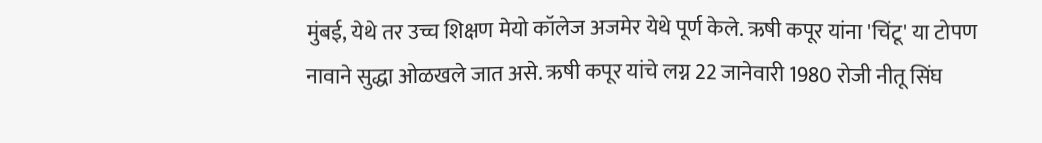मुंबई, येथे तर उच्च शिक्षण मेयो कॉलेज अजमेर येथे पूर्ण केले. ऋषी कपूर यांना 'चिंटू' या टोपण नावाने सुद्धा ओळखले जात असे. ऋषी कपूर यांचे लग्न 22 जानेवारी 1980 रोजी नीतू सिंघ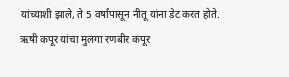यांच्याशी झाले, ते 5 वर्षांपासून नीतू यांना डेट करत होते. ऋषी कपूर यांचा मुलगा रणबीर कपूर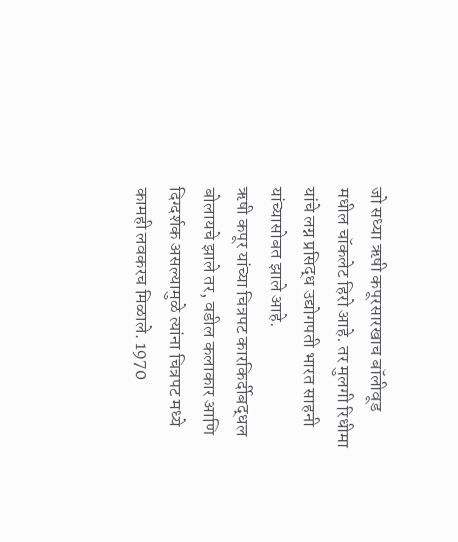जो सध्या ऋषी कपूरसारखाच बॉलीवूड मधील चॉकलेट हिरो आहे. तर मुलगी रिधीमा यांचे लग्न प्रसिद्ध उद्योगपती भारत साहनी यांच्यासोबत झाले आहे.
ऋषी कपूर यांच्या चित्रपट कारकिर्दीबद्धल बोलायचे झाले तर, वडील कलाकार आणि दिग्दर्शक असल्यामुळे त्यांना चित्रपट मध्ये कामही लवकरच मिळाले. 1970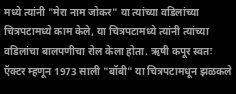मध्ये त्यांनी "मेरा नाम जोकर" या त्यांच्या वडिलांच्या चित्रपटामध्ये काम केले, या चित्रपटामध्ये त्यांनी त्यांच्या वडिलांचा बालपणीचा रोल केला होता. ऋषी कपूर स्वतः ऍक्टर म्हणून 1973 साली "बॉबी" या चित्रपटामधून झळकले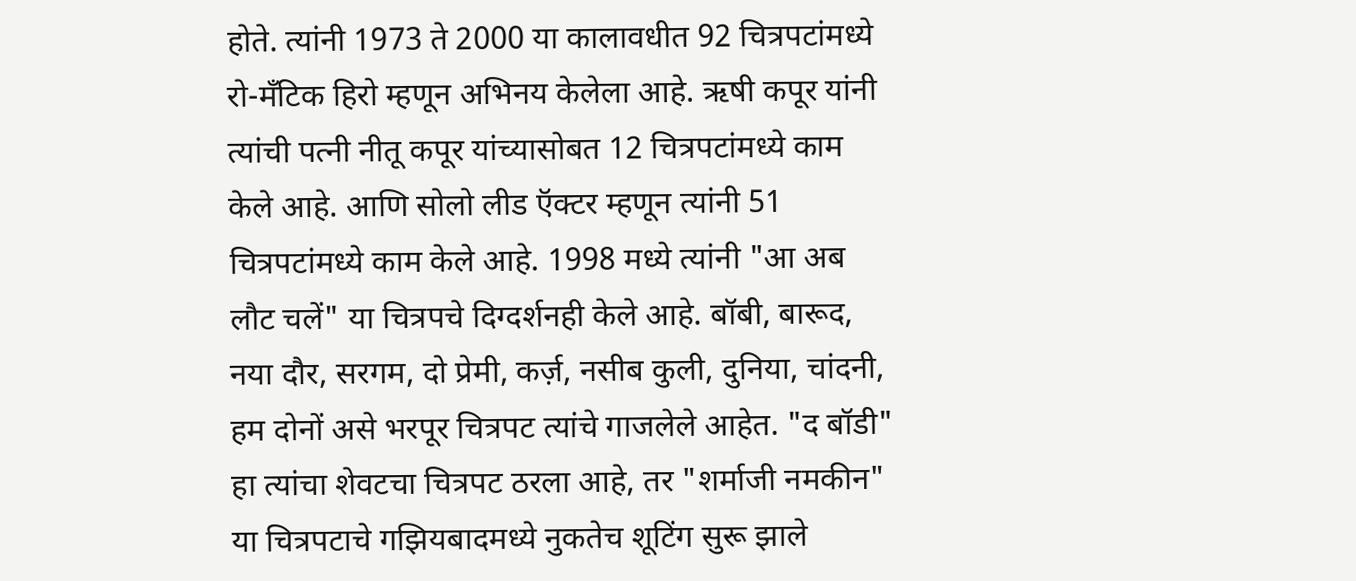होते. त्यांनी 1973 ते 2000 या कालावधीत 92 चित्रपटांमध्ये रो-मँटिक हिरो म्हणून अभिनय केलेला आहे. ऋषी कपूर यांनी त्यांची पत्नी नीतू कपूर यांच्यासोबत 12 चित्रपटांमध्ये काम केले आहे. आणि सोलो लीड ऍक्टर म्हणून त्यांनी 51 चित्रपटांमध्ये काम केले आहे. 1998 मध्ये त्यांनी "आ अब लौट चलें" या चित्रपचे दिग्दर्शनही केले आहे. बॉबी, बारूद, नया दौर, सरगम, दो प्रेमी, कर्ज़, नसीब कुली, दुनिया, चांदनी, हम दोनों असे भरपूर चित्रपट त्यांचे गाजलेले आहेत. "द बॉडी" हा त्यांचा शेवटचा चित्रपट ठरला आहे, तर "शर्माजी नमकीन" या चित्रपटाचे गझियबादमध्ये नुकतेच शूटिंग सुरू झाले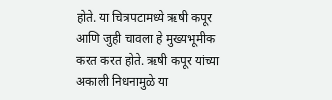होते. या चित्रपटामध्ये ऋषी कपूर आणि जुही चावला हे मुख्यभूमीक करत करत होते. ऋषी कपूर यांच्या अकाली निधनामुळे या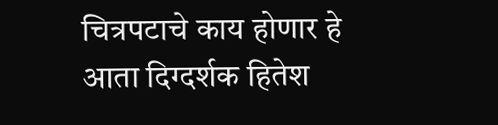चित्रपटाचे काय होणार हे आता दिग्दर्शक हितेश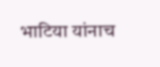भाटिया यांनाच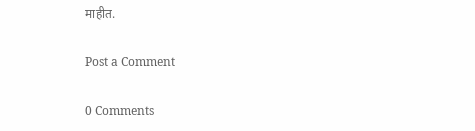माहीत.

Post a Comment

0 Comments